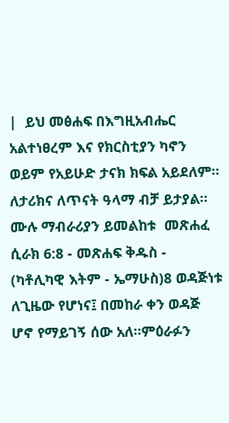|  ይህ መፅሐፍ በእግዚአብሔር አልተነፀረም እና የክርስቲያን ካኖን ወይም የአይሁድ ታናክ ክፍል አይደለም። ለታሪክና ለጥናት ዓላማ ብቻ ይታያል።  ሙሉ ማብራሪያን ይመልከቱ  መጽሐፈ ሲራክ 6:8 - መጽሐፍ ቅዱስ - (ካቶሊካዊ እትም - ኤማሁስ)8 ወዳጅነቱ ለጊዜው የሆነና፤ በመከራ ቀን ወዳጅ ሆኖ የማይገኝ ሰው አለ።ምዕራፉን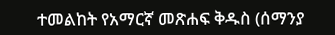ተመልከት የአማርኛ መጽሐፍ ቅዱስ (ሰማንያ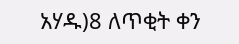አሃዱ)8 ለጥቂት ቀን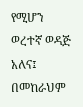የሚሆን ወረተኛ ወዳጅ አለና፤ በመከራህም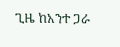ጊዜ ከአንተ ጋራ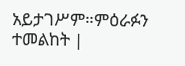አይታገሥም።ምዕራፉን ተመልከት |